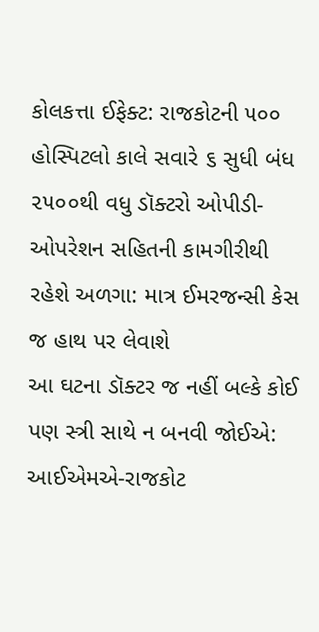કોલકત્તા ઈફેક્ટ: રાજકોટની ૫૦૦ હોસ્પિટલો કાલે સવારે ૬ સુધી બંધ
૨૫૦૦થી વધુ ડૉક્ટરો ઓપીડી-ઓપરેશન સહિતની કામગીરીથી રહેશે અળગા: માત્ર ઈમરજન્સી કેસ જ હાથ પર લેવાશે
આ ઘટના ડૉક્ટર જ નહીં બલ્કે કોઈ પણ સ્ત્રી સાથે ન બનવી જોઈએ: આઈએમએ-રાજકોટ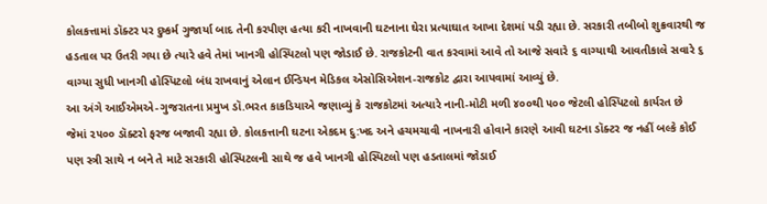કોલકત્તામાં ડૉક્ટર પર દુષ્કર્મ ગુજાર્યા બાદ તેની કરપીણ હત્યા કરી નાખવાની ઘટનાના ઘેરા પ્રત્યાઘાત આખા દેશમાં પડી રહ્યા છે. સરકારી તબીબો શુક્રવારથી જ હડતાલ પર ઉતરી ગયા છે ત્યારે હવે તેમાં ખાનગી હોસ્પિટલો પણ જોડાઈ છે. રાજકોટની વાત કરવામાં આવે તો આજે સવારે ૬ વાગ્યાથી આવતીકાલે સવારે ૬ વાગ્યા સુધી ખાનગી હોસ્પિટલો બંધ રાખવાનું એલાન ઈન્ડિયન મેડિકલ એસોસિએશન-રાજકોટ દ્વારા આપવામાં આવ્યું છે.
આ અંગે આઈએમએ-ગુજરાતના પ્રમુખ ડૉ.ભરત કાકડિયાએ જણાવ્યું કે રાજકોટમાં અત્યારે નાની-મોટી મળી ૪૦૦થી ૫૦૦ જેટલી હોસ્પિટલો કાર્યરત છે જેમાં ૨૫૦૦ ડૉક્ટરો ફરજ બજાવી રહ્યા છે. કોલકત્તાની ઘટના એકદમ દુ:ખદ અને હચમચાવી નાખનારી હોવાને કારણે આવી ઘટના ડૉક્ટર જ નહીં બલ્કે કોઈ પણ સ્ત્રી સાથે ન બને તે માટે સરકારી હોસ્પિટલની સાથે જ હવે ખાનગી હોસ્પિટલો પણ હડતાલમાં જોડાઈ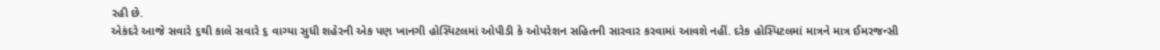રહી છે.
એકંદરે આજે સવારે ૬થી કાલે સવારે ૬ વાગ્યા સુધી શહેરની એક પણ ખાનગી હોસ્પિટલમાં ઓપીડી કે ઓપરેશન સહિતની સારવાર કરવામાં આવશે નહીં. દરેક હોસ્પિટલમાં માત્રને માત્ર ઈમરજન્સી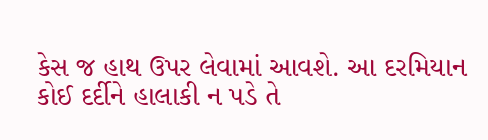કેસ જ હાથ ઉપર લેવામાં આવશે. આ દરમિયાન કોઈ દર્દીને હાલાકી ન પડે તે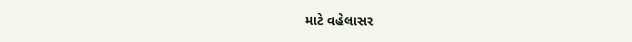માટે વહેલાસર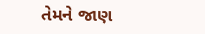તેમને જાણ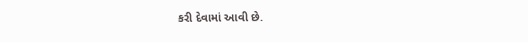કરી દેવામાં આવી છે.